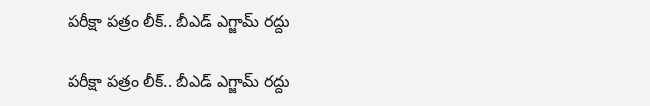పరీక్షా పత్రం లీక్‌.. బీఎడ్‌ ఎగ్జామ్‌ రద్దు

పరీక్షా పత్రం లీక్‌.. బీఎడ్‌ ఎగ్జామ్‌ రద్దు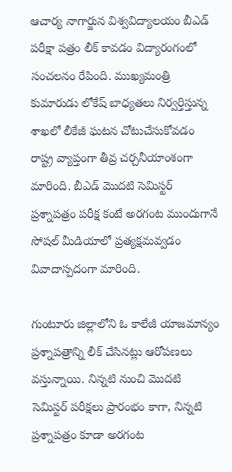ఆచార్య నాగార్జున విశ్వవిద్యాలయం బీఎడ్‌ పరీక్షా పత్రం లీక్‌ కావడం విద్యారంగంలో సంచలనం రేపింది. ముఖ్య‌మంత్రి కుమారుడు లోకేష్‌ బాధ్య‌త‌లు నిర్వ‌ర్తిస్తున్న శాఖ‌లో లీకేజీ ఘ‌ట‌న చోటుచేసుకోవ‌డం రాష్ట్ర వ్యాప్తంగా తీవ్ర చ‌ర్చ‌నీయాంశంగా మారింది. బీఎడ్‌ మొదటి సెమిస్టర్‌ ప్రశ్నాపత్రం ప‌రీక్ష కంటే అరగంట ముందుగానే సోషల్‌ మీడియాలో ప్రత్యక్షమ‌వ్వ‌డం వివాదాస్ప‌దంగా మారింది.

గుంటూరు జిల్లాలోని ఓ కాలేజీ యాజమాన్యం ప్రశ్నాపత్రాన్ని లీక్‌ చేసినట్లు ఆరోప‌ణ‌లు వ‌స్తున్నాయి. నిన్న‌టి నుంచి మొదటి సెమిస్టర్‌ పరీక్షలు ప్రారంభం కాగా, నిన్నటి ప్రశ్నాపత్రం కూడా అరగంట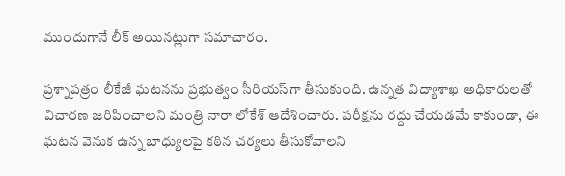ముందుగానే లీక్ అయిన‌ట్లుగా సమాచారం.

ప్ర‌శ్నాప‌త్రం లీకేజీ ఘ‌ట‌న‌ను ప్ర‌భుత్వం సీరియ‌స్‌గా తీసుకుంది. ఉన్నత విద్యాశాఖ అధికారులతో విచారణ జరిపించాలని మంత్రి నారా లోకేశ్‌ ఆదేశించారు. పరీక్షను రద్దు చేయడమే కాకుండా, ఈ ఘటన వెనుక ఉన్న బాధ్యులపై కఠిన చర్యలు తీసుకోవాలని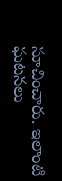సూచించారు. ఇలాంటి ఘటనలు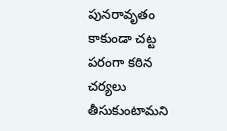పునరావృతం కాకుండా చట్ట పరంగా కఠిన చర్యలు తీసుకుంటామని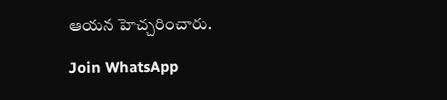ఆయన హెచ్చరించారు.

Join WhatsApp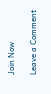Join Now

Leave a Comment